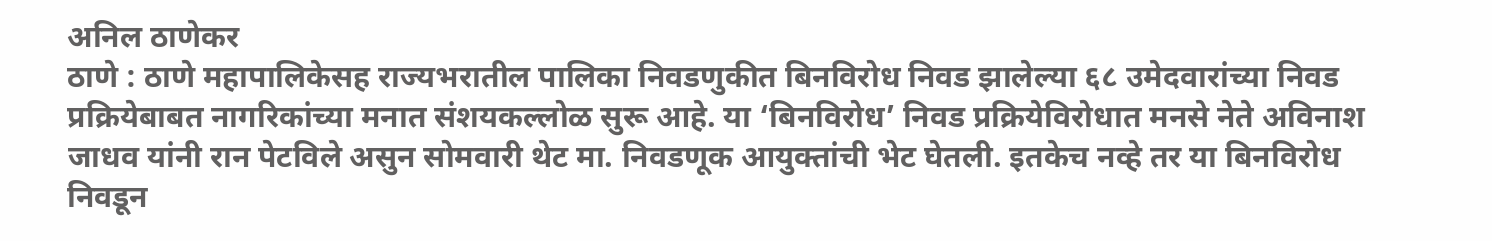अनिल ठाणेकर
ठाणे : ठाणे महापालिकेसह राज्यभरातील पालिका निवडणुकीत बिनविरोध निवड झालेल्या ६८ उमेदवारांच्या निवड प्रक्रियेबाबत नागरिकांच्या मनात संशयकल्लोळ सुरू आहे. या ‘बिनविरोध’ निवड प्रक्रियेविरोधात मनसे नेते अविनाश जाधव यांनी रान पेटविले असुन सोमवारी थेट मा. निवडणूक आयुक्तांची भेट घेतली. इतकेच नव्हे तर या बिनविरोध निवडून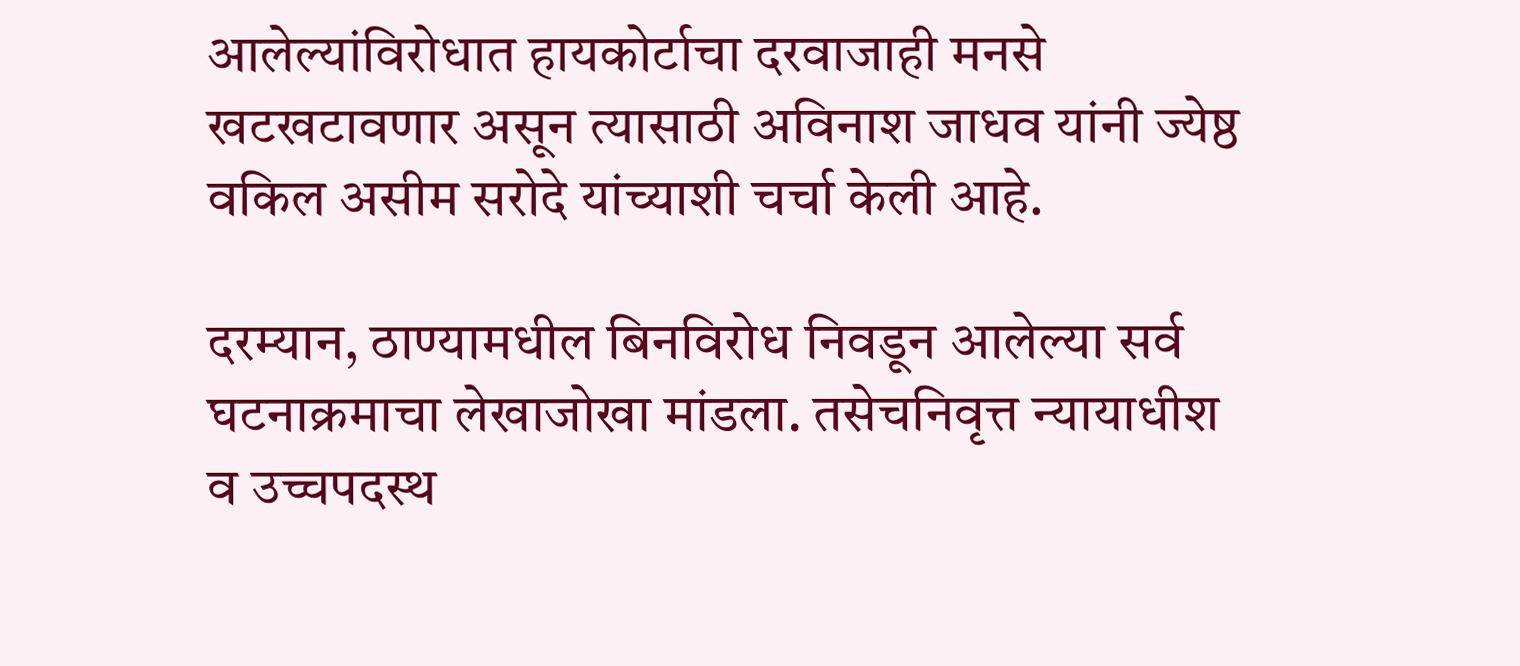आलेल्यांविरोधात हायकोर्टाचा दरवाजाही मनसे खटखटावणार असून त्यासाठी अविनाश जाधव यांनी ज्येष्ठ वकिल असीम सरोदे यांच्याशी चर्चा केली आहे.

दरम्यान, ठाण्यामधील बिनविरोध निवडून आलेल्या सर्व घटनाक्रमाचा लेखाजोखा मांडला. तसेचनिवृत्त न्यायाधीश व उच्चपदस्थ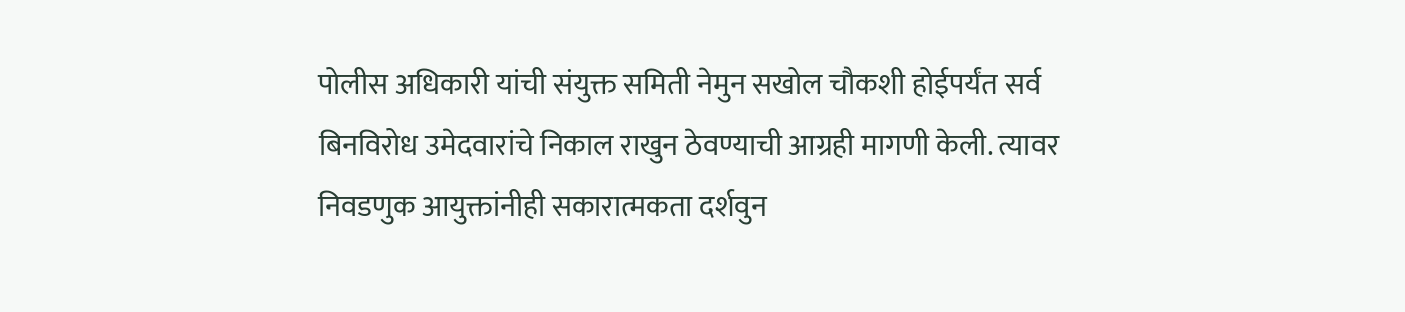पोलीस अधिकारी यांची संयुक्त समिती नेमुन सखोल चौकशी होईपर्यंत सर्व बिनविरोध उमेदवारांचे निकाल राखुन ठेवण्याची आग्रही मागणी केली. त्यावर निवडणुक आयुक्तांनीही सकारात्मकता दर्शवुन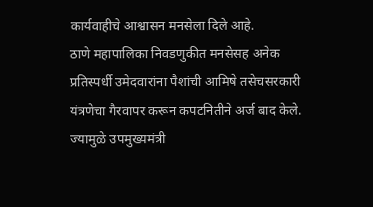कार्यवाहीचे आश्वासन मनसेला दिले आहे.
ठाणे महापालिका निवडणुकीत मनसेसह अनेक प्रतिस्पर्धी उमेदवारांना पैशांची आमिषे तसेचसरकारी यंत्रणेचा गैरवापर करून कपटनितीने अर्ज बाद केले. ज्यामुळे उपमुख्यमंत्री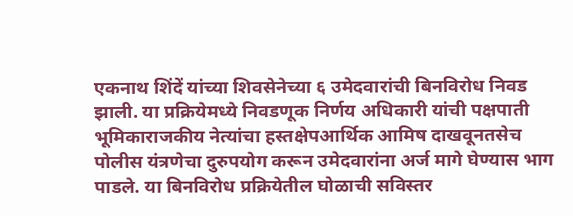एकनाथ शिंदें यांच्या शिवसेनेच्या ६ उमेदवारांची बिनविरोध निवड झाली. या प्रक्रियेमध्ये निवडणूक निर्णय अधिकारी यांची पक्षपाती भूमिकाराजकीय नेत्यांचा हस्तक्षेपआर्थिक आमिष दाखवूनतसेच पोलीस यंत्रणेचा दुरुपयोग करून उमेदवारांना अर्ज मागे घेण्यास भाग पाडले. या बिनविरोध प्रक्रियेतील घोळाची सविस्तर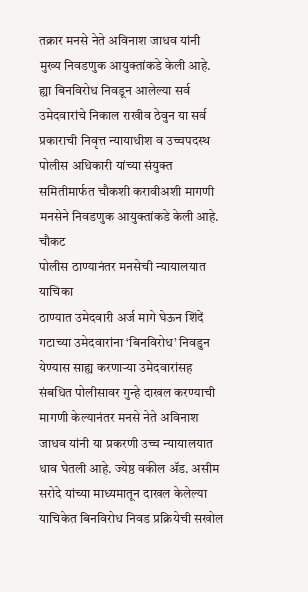तक्रार मनसे नेते अविनाश जाधव यांनी मुख्य निवडणुक आयुक्तांकडे केली आहे. ह्या बिनविरोध निवडून आलेल्या सर्व उमेदवारांचे निकाल राखीव ठेवुन या सर्व प्रकाराची निवृत्त न्यायाधीश व उच्चपदस्थ पोलीस अधिकारी यांच्या संयुक्त समितीमार्फत चौकशी करावीअशी मागणी मनसेने निवडणुक आयुक्तांकडे केली आहे.
चौकट
पोलीस ठाण्यानंतर मनसेची न्यायालयात याचिका
ठाण्यात उमेदवारी अर्ज मागे घेऊन शिंदें गटाच्या उमेदवारांना ‘बिनविरोध’ निवडुन येण्यास साह्य करणाऱ्या उमेदवारांसह संबधित पोलीसावर गुन्हे दाखल करण्याची मागणी केल्यानंतर मनसे नेते अविनाश जाधव यांनी या प्रकरणी उच्च न्यायालयात धाव घेतली आहे. ज्येष्ठ वकील ॲड. असीम सरोदे यांच्या माध्यमातून दाखल केलेल्या याचिकेत बिनविरोध निवड प्रक्रियेची सखोल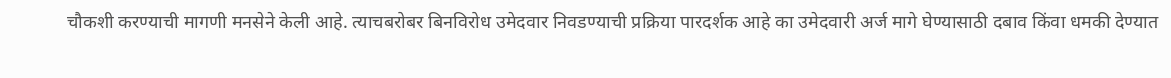चौकशी करण्याची मागणी मनसेने केली आहे. त्याचबरोबर बिनविरोध उमेदवार निवडण्याची प्रक्रिया पारदर्शक आहे का उमेदवारी अर्ज मागे घेण्यासाठी दबाव किंवा धमकी देण्यात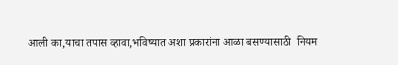आली का,याचा तपास व्हावा,भविष्यात अशा प्रकारांना आळा बसण्यासाठी  नियम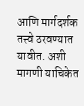आणि मार्गदर्शक तत्त्वे ठरवण्यात यावीत. अशी मागणी याचिकेत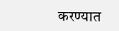करण्यात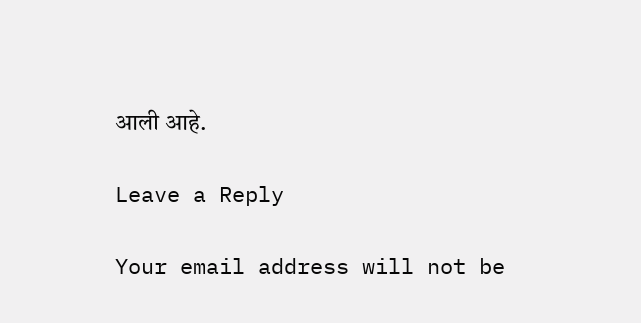आली आहे.

Leave a Reply

Your email address will not be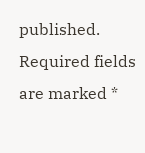published. Required fields are marked *